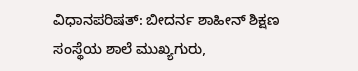ವಿಧಾನಪರಿಷತ್: ಬೀದರ್ನ ಶಾಹೀನ್ ಶಿಕ್ಷಣ ಸಂಸ್ಥೆಯ ಶಾಲೆ ಮುಖ್ಯಗುರು,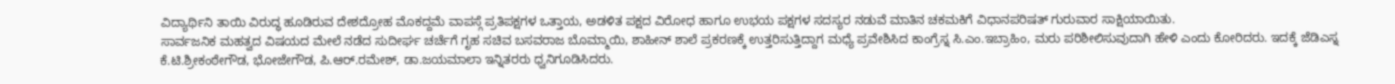ವಿದ್ಯಾರ್ಥಿನಿ ತಾಯಿ ವಿರುದ್ಧ ಹೂಡಿರುವ ದೇಶದ್ರೋಹ ಮೊಕದ್ದಮೆ ವಾಪಸ್ಗೆ ಪ್ರತಿಪಕ್ಷಗಳ ಒತ್ತಾಯ, ಅಡಳಿತ ಪಕ್ಷದ ವಿರೋಧ ಹಾಗೂ ಉಭಯ ಪಕ್ಷಗಳ ಸದಸ್ಯರ ನಡುವೆ ಮಾತಿನ ಚಕಮಕಿಗೆ ವಿಧಾನಪರಿಷತ್ ಗುರುವಾರ ಸಾಕ್ಷಿಯಾಯಿತು.
ಸಾರ್ವಜನಿಕ ಮಹತ್ವದ ವಿಷಯದ ಮೇಲೆ ನಡೆದ ಸುದೀರ್ಘ ಚರ್ಚೆಗೆ ಗೃಹ ಸಚಿವ ಬಸವರಾಜ ಬೊಮ್ಮಾಯಿ, ಶಾಹೀನ್ ಶಾಲೆ ಪ್ರಕರಣಕ್ಕೆ ಉತ್ತರಿಸುತ್ತಿದ್ದಾಗ ಮಧ್ಯೆ ಪ್ರವೇಶಿಸಿದ ಕಾಂಗ್ರೆಸ್ನ ಸಿ.ಎಂ.ಇಬ್ರಾಹಿಂ, ಮರು ಪರಿಶೀಲಿಸುವುದಾಗಿ ಹೇಳಿ ಎಂದು ಕೋರಿದರು. ಇದಕ್ಕೆ ಜೆಡಿಎಸ್ನ ಕೆ.ಟಿ.ಶ್ರೀಕಂಠೇಗೌಡ, ಭೋಜೇಗೌಡ, ಪಿ.ಆರ್.ರಮೇಶ್, ಡಾ.ಜಯಮಾಲಾ ಇನ್ನಿತರರು ಧ್ವನಿಗೂಡಿಸಿದರು.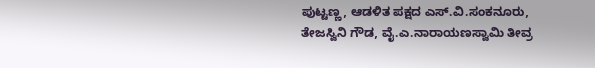ಪುಟ್ಟಣ್ಣ, ಆಡಳಿತ ಪಕ್ಷದ ಎಸ್.ವಿ.ಸಂಕನೂರು, ತೇಜಸ್ವಿನಿ ಗೌಡ, ವೈ.ಎ.ನಾರಾಯಣಸ್ವಾಮಿ ತೀವ್ರ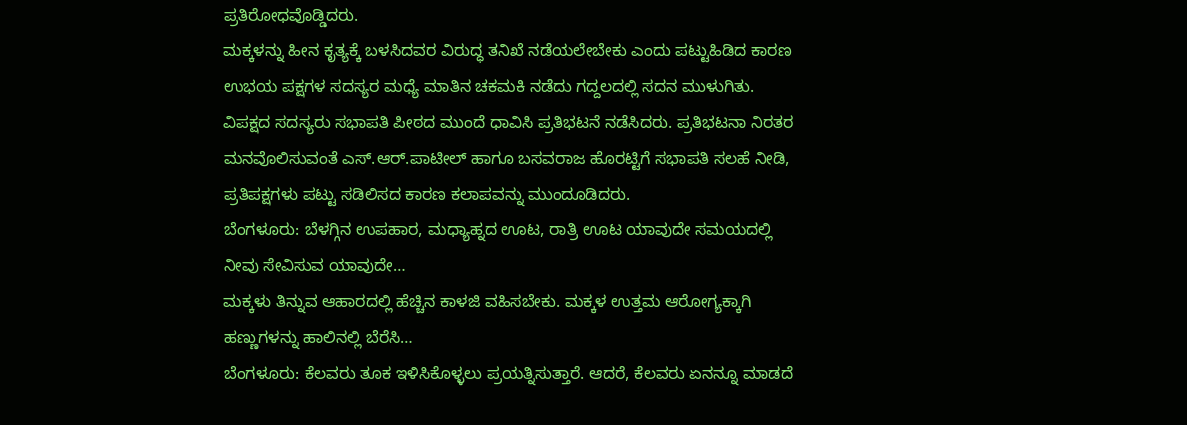ಪ್ರತಿರೋಧವೊಡ್ಡಿದರು.
ಮಕ್ಕಳನ್ನು ಹೀನ ಕೃತ್ಯಕ್ಕೆ ಬಳಸಿದವರ ವಿರುದ್ಧ ತನಿಖೆ ನಡೆಯಲೇಬೇಕು ಎಂದು ಪಟ್ಟುಹಿಡಿದ ಕಾರಣ ಉಭಯ ಪಕ್ಷಗಳ ಸದಸ್ಯರ ಮಧ್ಯೆ ಮಾತಿನ ಚಕಮಕಿ ನಡೆದು ಗದ್ದಲದಲ್ಲಿ ಸದನ ಮುಳುಗಿತು. ವಿಪಕ್ಷದ ಸದಸ್ಯರು ಸಭಾಪತಿ ಪೀಠದ ಮುಂದೆ ಧಾವಿಸಿ ಪ್ರತಿಭಟನೆ ನಡೆಸಿದರು. ಪ್ರತಿಭಟನಾ ನಿರತರ ಮನವೊಲಿಸುವಂತೆ ಎಸ್.ಆರ್.ಪಾಟೀಲ್ ಹಾಗೂ ಬಸವರಾಜ ಹೊರಟ್ಟಿಗೆ ಸಭಾಪತಿ ಸಲಹೆ ನೀಡಿ, ಪ್ರತಿಪಕ್ಷಗಳು ಪಟ್ಟು ಸಡಿಲಿಸದ ಕಾರಣ ಕಲಾಪವನ್ನು ಮುಂದೂಡಿದರು.
ಬೆಂಗಳೂರು: ಬೆಳಗ್ಗಿನ ಉಪಹಾರ, ಮಧ್ಯಾಹ್ನದ ಊಟ, ರಾತ್ರಿ ಊಟ ಯಾವುದೇ ಸಮಯದಲ್ಲಿ ನೀವು ಸೇವಿಸುವ ಯಾವುದೇ…
ಮಕ್ಕಳು ತಿನ್ನುವ ಆಹಾರದಲ್ಲಿ ಹೆಚ್ಚಿನ ಕಾಳಜಿ ವಹಿಸಬೇಕು. ಮಕ್ಕಳ ಉತ್ತಮ ಆರೋಗ್ಯಕ್ಕಾಗಿ ಹಣ್ಣುಗಳನ್ನು ಹಾಲಿನಲ್ಲಿ ಬೆರೆಸಿ…
ಬೆಂಗಳೂರು: ಕೆಲವರು ತೂಕ ಇಳಿಸಿಕೊಳ್ಳಲು ಪ್ರಯತ್ನಿಸುತ್ತಾರೆ. ಆದರೆ, ಕೆಲವರು ಏನನ್ನೂ ಮಾಡದೆ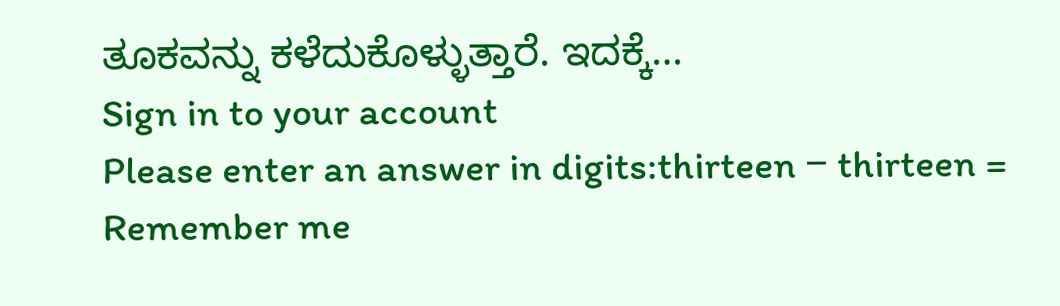ತೂಕವನ್ನು ಕಳೆದುಕೊಳ್ಳುತ್ತಾರೆ. ಇದಕ್ಕೆ…
Sign in to your account
Please enter an answer in digits:thirteen − thirteen =
Remember me